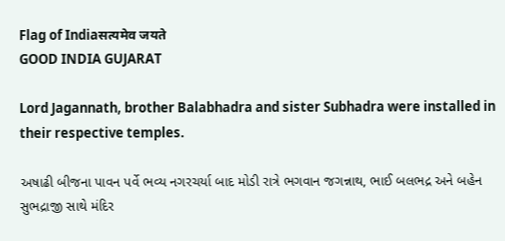Flag of Indiaसत्यमेव जयते
GOOD INDIA GUJARAT

Lord Jagannath, brother Balabhadra and sister Subhadra were installed in their respective temples.

અષાઢી બીજના પાવન પર્વે ભવ્ય નગરચર્યા બાદ મોડી રાત્રે ભગવાન જગન્નાથ, ભાઈ બલભદ્ર અને બહેન સુભદ્રાજી સાથે મંદિર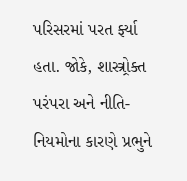પરિસરમાં પરત ર્ફ્યા હતા. જોકે, શાસ્ત્ર્રોક્ત પરંપરા અને નીતિ-નિયમોના કારણે પ્રભુને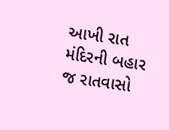આખી રાત મંદિરની બહાર જ રાતવાસો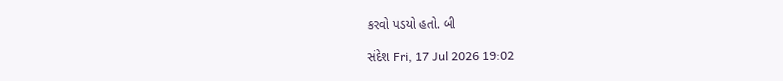કરવો પડયો હતો. બી

સંદેશ Fri, 17 Jul 2026 19:02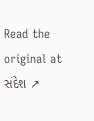Read the original at સંદેશ ↗